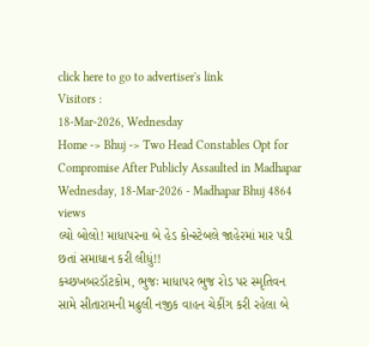click here to go to advertiser's link
Visitors :
18-Mar-2026, Wednesday
Home -> Bhuj -> Two Head Constables Opt for Compromise After Publicly Assaulted in Madhapar
Wednesday, 18-Mar-2026 - Madhapar Bhuj 4864 views
લ્યો બોલો! માધાપરના બે હેડ કોન્સ્ટેબલે જાહેરમાં માર પડી છતાં સમાધાન કરી લીધું!!
કચ્છખબરડૉટકોમ, ભુજઃ માધાપર ભુજ રોડ પર સ્મૃતિવન સામે સીતારામની મઢુલી નજીક વાહન ચેકીંગ કરી રહેલા બે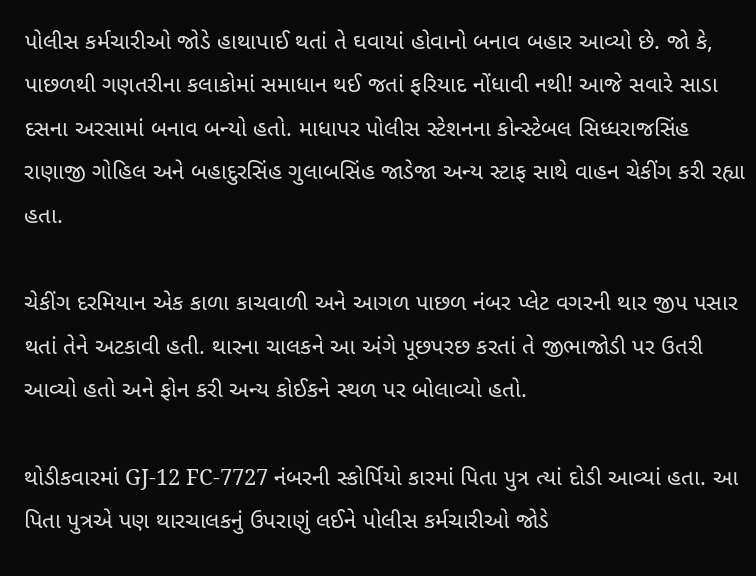પોલીસ કર્મચારીઓ જોડે હાથાપાઈ થતાં તે ઘવાયાં હોવાનો બનાવ બહાર આવ્યો છે. જો કે, પાછળથી ગણતરીના કલાકોમાં સમાધાન થઈ જતાં ફરિયાદ નોંધાવી નથી! આજે સવારે સાડા દસના અરસામાં બનાવ બન્યો હતો. માધાપર પોલીસ સ્ટેશનના કોન્સ્ટેબલ સિધ્ધરાજસિંહ રાણાજી ગોહિલ અને બહાદુરસિંહ ગુલાબસિંહ જાડેજા અન્ય સ્ટાફ સાથે વાહન ચેકીંગ કરી રહ્યા હતા.

ચેકીંગ દરમિયાન એક કાળા કાચવાળી અને આગળ પાછળ નંબર પ્લેટ વગરની થાર જીપ પસાર થતાં તેને અટકાવી હતી. થારના ચાલકને આ અંગે પૂછપરછ કરતાં તે જીભાજોડી પર ઉતરી આવ્યો હતો અને ફોન કરી અન્ય કોઈકને સ્થળ પર બોલાવ્યો હતો.

થોડીકવારમાં GJ-12 FC-7727 નંબરની સ્કોર્પિયો કારમાં પિતા પુત્ર ત્યાં દોડી આવ્યાં હતા. આ પિતા પુત્રએ પણ થારચાલકનું ઉપરાણું લઈને પોલીસ કર્મચારીઓ જોડે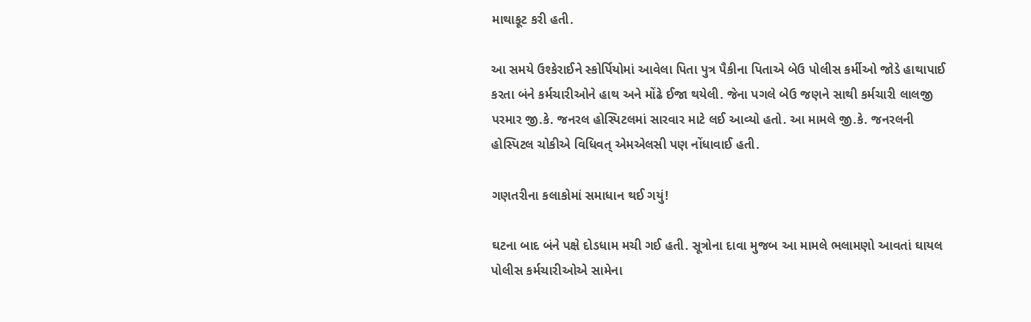માથાકૂટ કરી હતી.

આ સમયે ઉશ્કેરાઈને સ્કોર્પિયોમાં આવેલા પિતા પુત્ર પૈકીના પિતાએ બેઉ પોલીસ કર્મીઓ જોડે હાથાપાઈ કરતા બંને કર્મચારીઓને હાથ અને મોંઢે ઈજા થયેલી. જેના પગલે બેઉ જણને સાથી કર્મચારી લાલજી પરમાર જી.કે. જનરલ હોસ્પિટલમાં સારવાર માટે લઈ આવ્યો હતો. આ મામલે જી.કે. જનરલની હોસ્પિટલ ચોકીએ વિધિવત્ એમએલસી પણ નોંધાવાઈ હતી.

ગણતરીના કલાકોમાં સમાધાન થઈ ગયું!

ઘટના બાદ બંને પક્ષે દોડધામ મચી ગઈ હતી. સૂત્રોના દાવા મુજબ આ મામલે ભલામણો આવતાં ઘાયલ પોલીસ કર્મચારીઓએ સામેના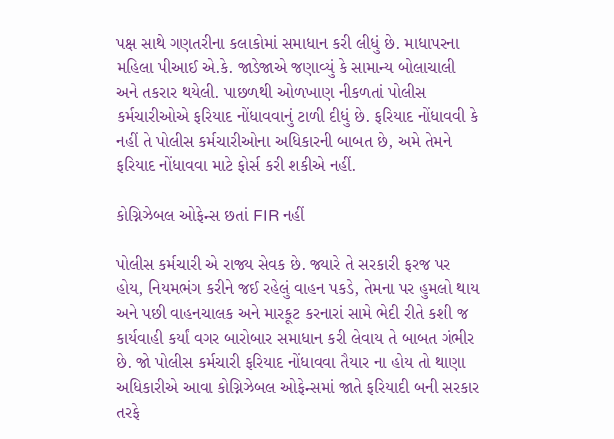પક્ષ સાથે ગણતરીના કલાકોમાં સમાધાન કરી લીધું છે. માધાપરના મહિલા પીઆઈ એ.કે. જાડેજાએ જણાવ્યું કે સામાન્ય બોલાચાલી અને તકરાર થયેલી. પાછળથી ઓળખાણ નીકળતાં પોલીસ કર્મચારીઓએ ફરિયાદ નોંધાવવાનું ટાળી દીધું છે. ફરિયાદ નોંધાવવી કે નહીં તે પોલીસ કર્મચારીઓના અધિકારની બાબત છે, અમે તેમને ફરિયાદ નોંધાવવા માટે ફોર્સ કરી શકીએ નહીં.

કોગ્નિઝેબલ ઓફેન્સ છતાં FIR નહીં

પોલીસ કર્મચારી એ રાજ્ય સેવક છે. જ્યારે તે સરકારી ફરજ પર હોય, નિયમભંગ કરીને જઈ રહેલું વાહન પકડે, તેમના પર હુમલો થાય અને પછી વાહનચાલક અને મારકૂટ કરનારાં સામે ભેદી રીતે કશી જ કાર્યવાહી કર્યાં વગર બારોબાર સમાધાન કરી લેવાય તે બાબત ગંભીર છે. જો પોલીસ કર્મચારી ફરિયાદ નોંધાવવા તૈયાર ના હોય તો થાણા અધિકારીએ આવા કોગ્નિઝેબલ ઓફેન્સમાં જાતે ફરિયાદી બની સરકાર તરફે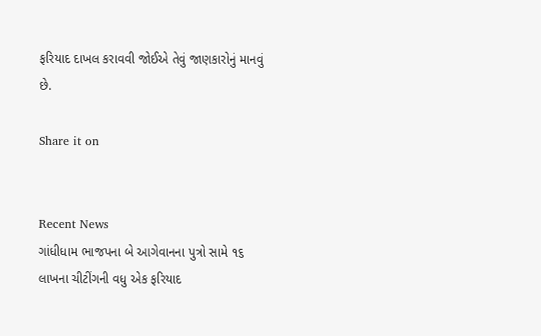ફરિયાદ દાખલ કરાવવી જોઈએ તેવું જાણકારોનું માનવું છે.

Share it on


Recent News
ગાંધીધામ ભાજપના બે આગેવાનના પુત્રો સામે ૧૬ લાખના ચીટીંગની વધુ એક ફરિયાદ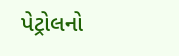પેટ્રોલનો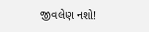જીવલેણ નશો!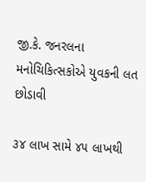જી.કે. જનરલના મનોચિકિત્સકોએ યુવકની લત છોડાવી

૩૪ લાખ સામે ૪૫ લાખથી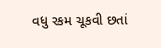વધુ રકમ ચૂકવી છતાં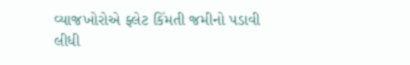વ્યાજખોરોએ ફ્લેટ કિંમતી જમીનો પડાવી લીધી